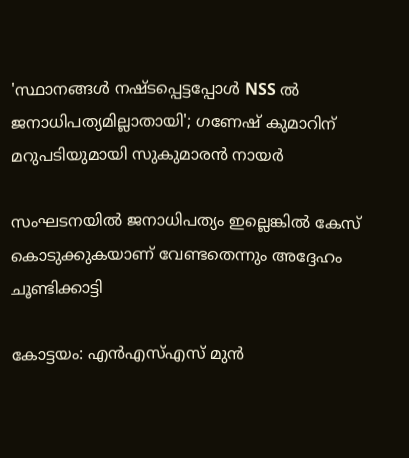'സ്ഥാനങ്ങള്‍ നഷ്ടപ്പെട്ടപ്പോള്‍ NSS ല്‍ ജനാധിപത്യമില്ലാതായി'; ഗണേഷ് കുമാറിന് മറുപടിയുമായി സുകുമാരന്‍ നായര്‍

സംഘടനയില്‍ ജനാധിപത്യം ഇല്ലെങ്കില്‍ കേസ് കൊടുക്കുകയാണ് വേണ്ടതെന്നും അദ്ദേഹം ചൂണ്ടിക്കാട്ടി

കോട്ടയം: എന്‍എസ്എസ് മുന്‍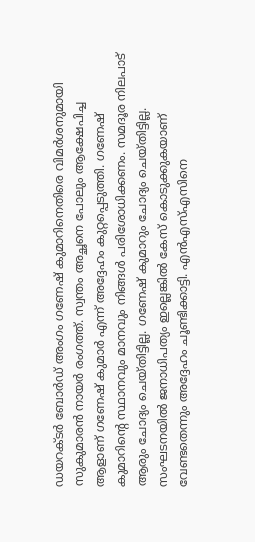ഡയറക്ടര്‍ ബോര്‍ഡ് അംഗം ഗണേഷ് കുമാറിനെതിരെ വിമര്‍ശനുമായി സുകുമാരന്‍ നായര്‍ രംഗത്ത്. സ്വന്തം അച്ഛനെ പോലും ആക്ഷേപിച്ച ആളാണ് ഗണേഷ് കുമാര്‍ എന്ന് അദ്ദേഹം കുറ്റപ്പെടുത്തി. ഗണേഷ് കുമാറിന്റെ സ്ഥാനവും മാനവും നിങ്ങള്‍ പരിശോധിക്കണം. സമദൂര നിലപാട് ആരും ചോദ്യം ചെയ്തിട്ടില്ല. ഗണേഷ് കുമാറും ചോദ്യം ചെയ്തിട്ടില്ല. സംഘടനയില്‍ ജനാധിപത്യം ഇല്ലെങ്കില്‍ കേസ് കൊടുക്കുകയാണ് വേണ്ടതെന്നും അദ്ദേഹം ചൂണ്ടിക്കാട്ടി. എന്‍എസ്എസിനെ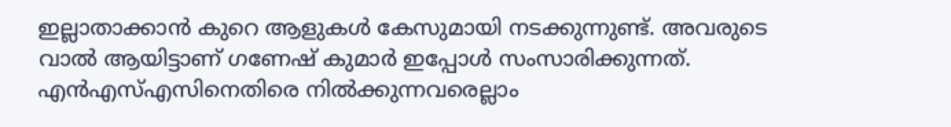ഇല്ലാതാക്കാന്‍ കുറെ ആളുകള്‍ കേസുമായി നടക്കുന്നുണ്ട്. അവരുടെ വാല്‍ ആയിട്ടാണ് ഗണേഷ് കുമാര്‍ ഇപ്പോള്‍ സംസാരിക്കുന്നത്. എന്‍എസ്എസിനെതിരെ നില്‍ക്കുന്നവരെല്ലാം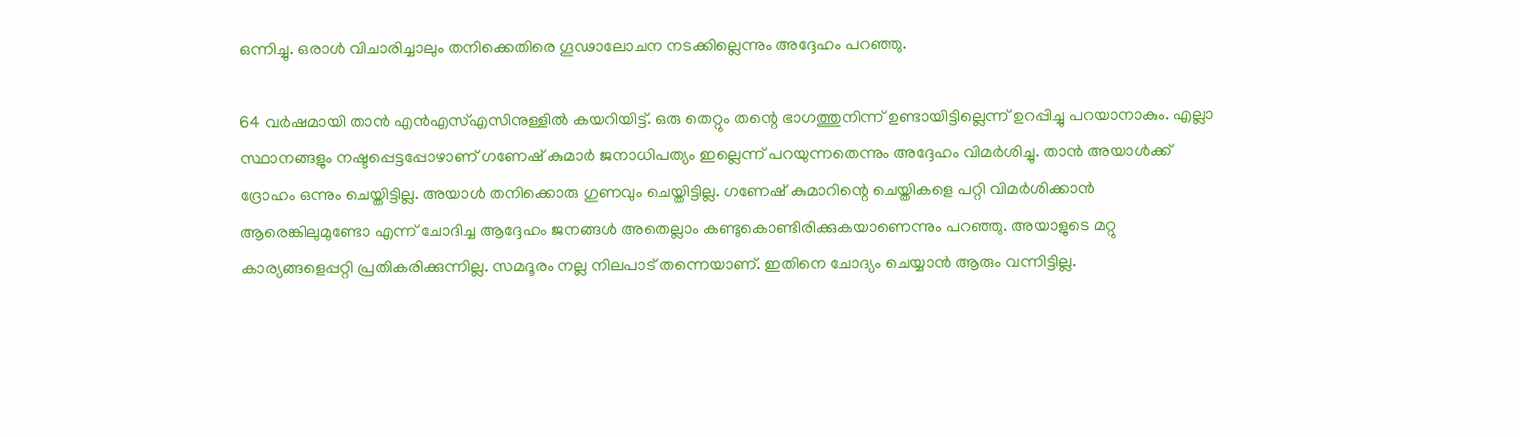ഒന്നിച്ചു. ഒരാള്‍ വിചാരിച്ചാലും തനിക്കെതിരെ ഗൂഢാലോചന നടക്കില്ലെന്നും അദ്ദേഹം പറഞ്ഞു.

64 വര്‍ഷമായി താന്‍ എന്‍എസ്എസിനുള്ളില്‍ കയറിയിട്ട്. ഒരു തെറ്റും തന്റെ ഭാഗത്തുനിന്ന് ഉണ്ടായിട്ടില്ലെന്ന് ഉറപ്പിച്ചു പറയാനാകും. എല്ലാ സ്ഥാനങ്ങളും നഷ്ടപ്പെട്ടപ്പോഴാണ് ഗണേഷ് കുമാര്‍ ജനാധിപത്യം ഇല്ലെന്ന് പറയുന്നതെന്നും അദ്ദേഹം വിമര്‍ശിച്ചു. താന്‍ അയാള്‍ക്ക് ദ്രോഹം ഒന്നും ചെയ്തിട്ടില്ല. അയാള്‍ തനിക്കൊരു ഗുണവും ചെയ്തിട്ടില്ല. ഗണേഷ് കുമാറിന്റെ ചെയ്തികളെ പറ്റി വിമര്‍ശിക്കാന്‍ ആരെങ്കിലുമുണ്ടോ എന്ന് ചോദിച്ച ആദ്ദേഹം ജനങ്ങള്‍ അതെല്ലാം കണ്ടുകൊണ്ടിരിക്കുകയാണെന്നും പറഞ്ഞു. അയാളുടെ മറ്റു കാര്യങ്ങളെപ്പറ്റി പ്രതികരിക്കുന്നില്ല. സമദൂരം നല്ല നിലപാട് തന്നെയാണ്. ഇതിനെ ചോദ്യം ചെയ്യാന്‍ ആരും വന്നിട്ടില്ല.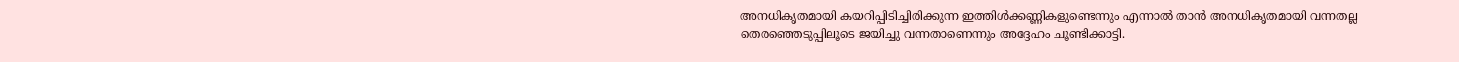അനധികൃതമായി കയറിപ്പിടിച്ചിരിക്കുന്ന ഇത്തിള്‍ക്കണ്ണികളുണ്ടെന്നും എന്നാല്‍ താന്‍ അനധികൃതമായി വന്നതല്ല തെരഞ്ഞെടുപ്പിലൂടെ ജയിച്ചു വന്നതാണെന്നും അദ്ദേഹം ചൂണ്ടിക്കാട്ടി.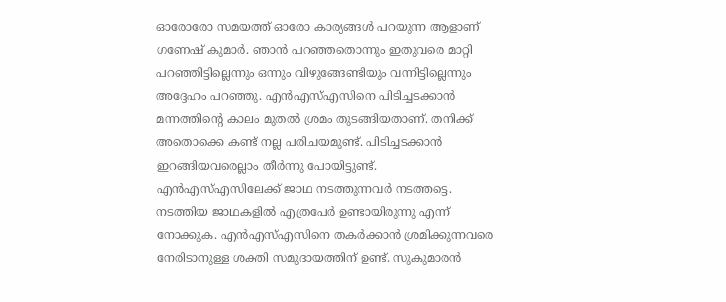ഓരോരോ സമയത്ത് ഓരോ കാര്യങ്ങള്‍ പറയുന്ന ആളാണ് ഗണേഷ് കുമാര്‍. ഞാന്‍ പറഞ്ഞതൊന്നും ഇതുവരെ മാറ്റി പറഞ്ഞിട്ടില്ലെന്നും ഒന്നും വിഴുങ്ങേണ്ടിയും വന്നിട്ടില്ലെന്നും അദ്ദേഹം പറഞ്ഞു. എന്‍എസ്എസിനെ പിടിച്ചടക്കാന്‍ മന്നത്തിന്റെ കാലം മുതല്‍ ശ്രമം തുടങ്ങിയതാണ്. തനിക്ക് അതൊക്കെ കണ്ട് നല്ല പരിചയമുണ്ട്. പിടിച്ചടക്കാന്‍ ഇറങ്ങിയവരെല്ലാം തീര്‍ന്നു പോയിട്ടുണ്ട്. എന്‍എസ്എസിലേക്ക് ജാഥ നടത്തുന്നവര്‍ നടത്തട്ടെ. നടത്തിയ ജാഥകളില്‍ എത്രപേര്‍ ഉണ്ടായിരുന്നു എന്ന് നോക്കുക. എന്‍എസ്എസിനെ തകര്‍ക്കാന്‍ ശ്രമിക്കുന്നവരെ നേരിടാനുള്ള ശക്തി സമുദായത്തിന് ഉണ്ട്. സുകുമാരന്‍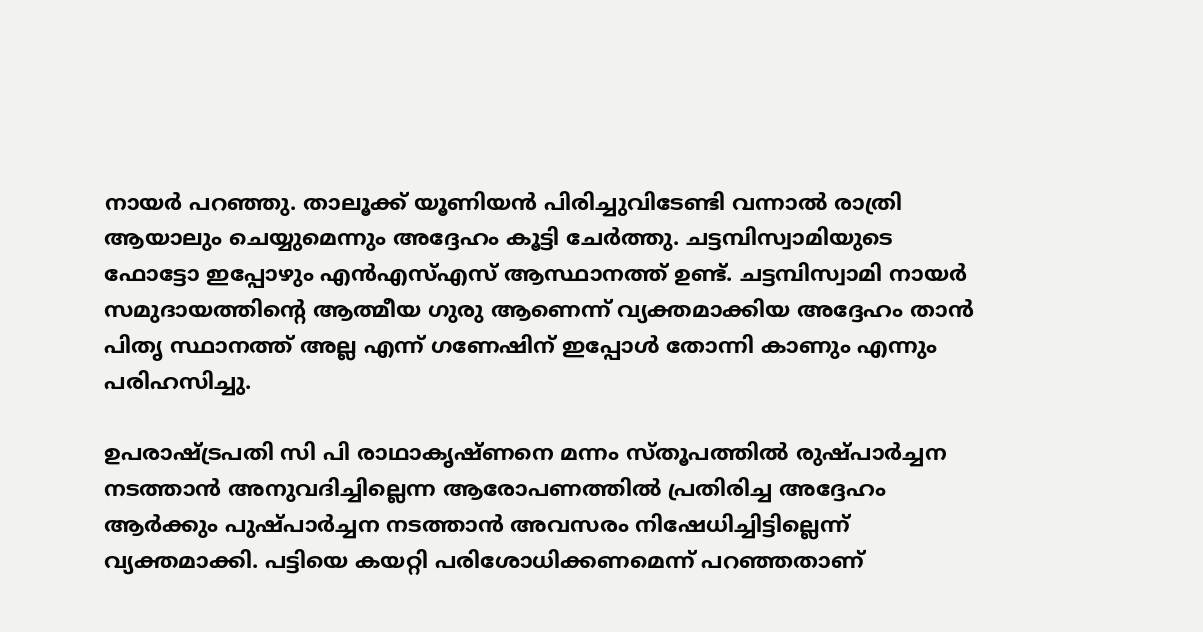നായര്‍ പറഞ്ഞു. താലൂക്ക് യൂണിയന്‍ പിരിച്ചുവിടേണ്ടി വന്നാല്‍ രാത്രി ആയാലും ചെയ്യുമെന്നും അദ്ദേഹം കൂട്ടി ചേര്‍ത്തു. ചട്ടമ്പിസ്വാമിയുടെ ഫോട്ടോ ഇപ്പോഴും എന്‍എസ്എസ് ആസ്ഥാനത്ത് ഉണ്ട്. ചട്ടമ്പിസ്വാമി നായര്‍ സമുദായത്തിന്റെ ആത്മീയ ഗുരു ആണെന്ന് വ്യക്തമാക്കിയ അദ്ദേഹം താന്‍ പിതൃ സ്ഥാനത്ത് അല്ല എന്ന് ഗണേഷിന് ഇപ്പോള്‍ തോന്നി കാണും എന്നും പരിഹസിച്ചു.

ഉപരാഷ്ട്രപതി സി പി രാഥാകൃഷ്ണനെ മന്നം സ്തൂപത്തില്‍ രുഷ്പാര്‍ച്ചന നടത്താന്‍ അനുവദിച്ചില്ലെന്ന ആരോപണത്തില്‍ പ്രതിരിച്ച അദ്ദേഹം ആര്‍ക്കും പുഷ്പാര്‍ച്ചന നടത്താന്‍ അവസരം നിഷേധിച്ചിട്ടില്ലെന്ന് വ്യക്തമാക്കി. പട്ടിയെ കയറ്റി പരിശോധിക്കണമെന്ന് പറഞ്ഞതാണ്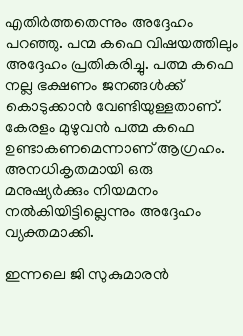എതിര്‍ത്തതെന്നും അദ്ദേഹം പറഞ്ഞു. പന്മ കഫെ വിഷയത്തിലും അദ്ദേഹം പ്രതികരിച്ചു. പത്മ കഫെ നല്ല ഭക്ഷണം ജനങ്ങള്‍ക്ക് കൊടുക്കാന്‍ വേണ്ടിയുള്ളതാണ്. കേരളം മുഴുവന്‍ പത്മ കഫെ ഉണ്ടാകണമെന്നാണ് ആഗ്രഹം. അനധികൃതമായി ഒരു മനുഷ്യര്‍ക്കും നിയമനം നല്‍കിയിട്ടില്ലെന്നും അദ്ദേഹം വ്യക്തമാക്കി.

ഇന്നലെ ജി സുകുമാരന്‍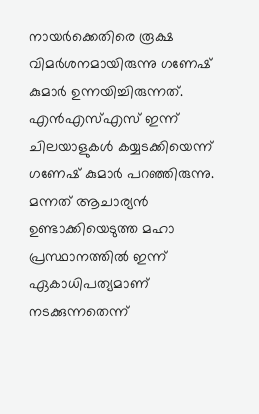നായര്‍ക്കെതിരെ രൂക്ഷ വിമര്‍ശനമായിരുന്നു ഗണേഷ് കുമാര്‍ ഉന്നയിച്ചിരുന്നത്. എന്‍എസ്എസ് ഇന്ന് ചിലയാളുകള്‍ കയ്യടക്കിയെന്ന് ഗണേഷ് കുമാര്‍ പറഞ്ഞിരുന്നു. മന്നത് ആചാര്യന്‍ ഉണ്ടാക്കിയെടുത്ത മഹാ പ്രസ്ഥാനത്തില്‍ ഇന്ന് ഏകാധിപത്യമാണ് നടക്കുന്നതെന്ന്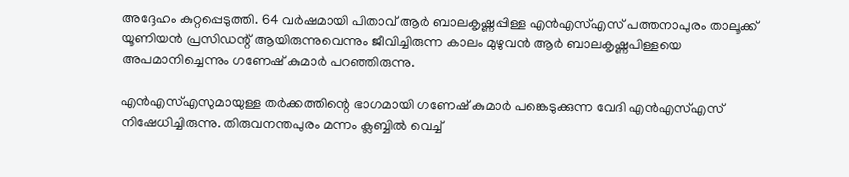അദ്ദേഹം കുറ്റപ്പെടുത്തി. 64 വര്‍ഷമായി പിതാവ് ആര്‍ ബാലകൃഷ്ണപ്പിള്ള എന്‍എസ്എസ് പത്തനാപുരം താലൂക്ക് യൂണിയന്‍ പ്രസിഡന്റ് ആയിരുന്നുവെന്നും ജീവിച്ചിരുന്ന കാലം മുഴുവന്‍ ആര്‍ ബാലകൃഷ്ണപിള്ളയെ അപമാനിച്ചെന്നും ഗണേഷ് കുമാര്‍ പറഞ്ഞിരുന്നു.

എന്‍എസ്എസുമായുള്ള തര്‍ക്കത്തിന്റെ ഭാഗമായി ഗണേഷ് കുമാര്‍ പങ്കെടുക്കുന്ന വേദി എന്‍എസ്എസ് നിഷേധിച്ചിരുന്നു. തിരുവനന്തപുരം മന്നം ക്ലബ്ബില്‍ വെച്ച്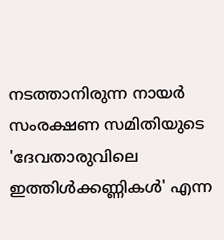നടത്താനിരുന്ന നായര്‍ സംരക്ഷണ സമിതിയുടെ 'ദേവതാരുവിലെ ഇത്തിള്‍ക്കണ്ണികള്‍' എന്ന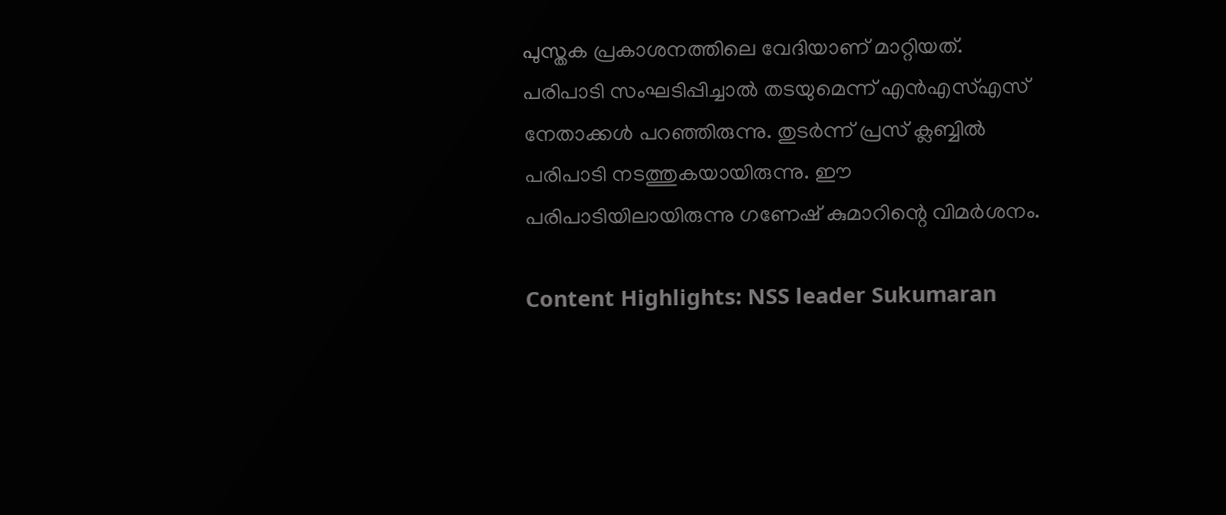പുസ്തക പ്രകാശനത്തിലെ വേദിയാണ് മാറ്റിയത്. പരിപാടി സംഘടിപ്പിച്ചാല്‍ തടയുമെന്ന് എന്‍എസ്എസ് നേതാക്കള്‍ പറഞ്ഞിരുന്നു. തുടര്‍ന്ന് പ്രസ് ക്ലബ്ബില്‍ പരിപാടി നടത്തുകയായിരുന്നു. ഈ പരിപാടിയിലായിരുന്നു ഗണേഷ് കുമാറിന്റെ വിമര്‍ശനം.

Content Highlights: NSS leader Sukumaran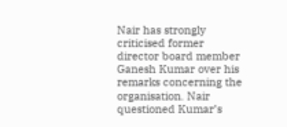Nair has strongly criticised former director board member Ganesh Kumar over his remarks concerning the organisation. Nair questioned Kumar’s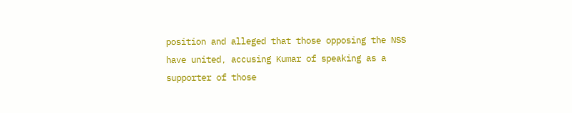position and alleged that those opposing the NSS have united, accusing Kumar of speaking as a supporter of those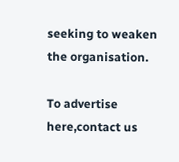seeking to weaken the organisation.

To advertise here,contact us